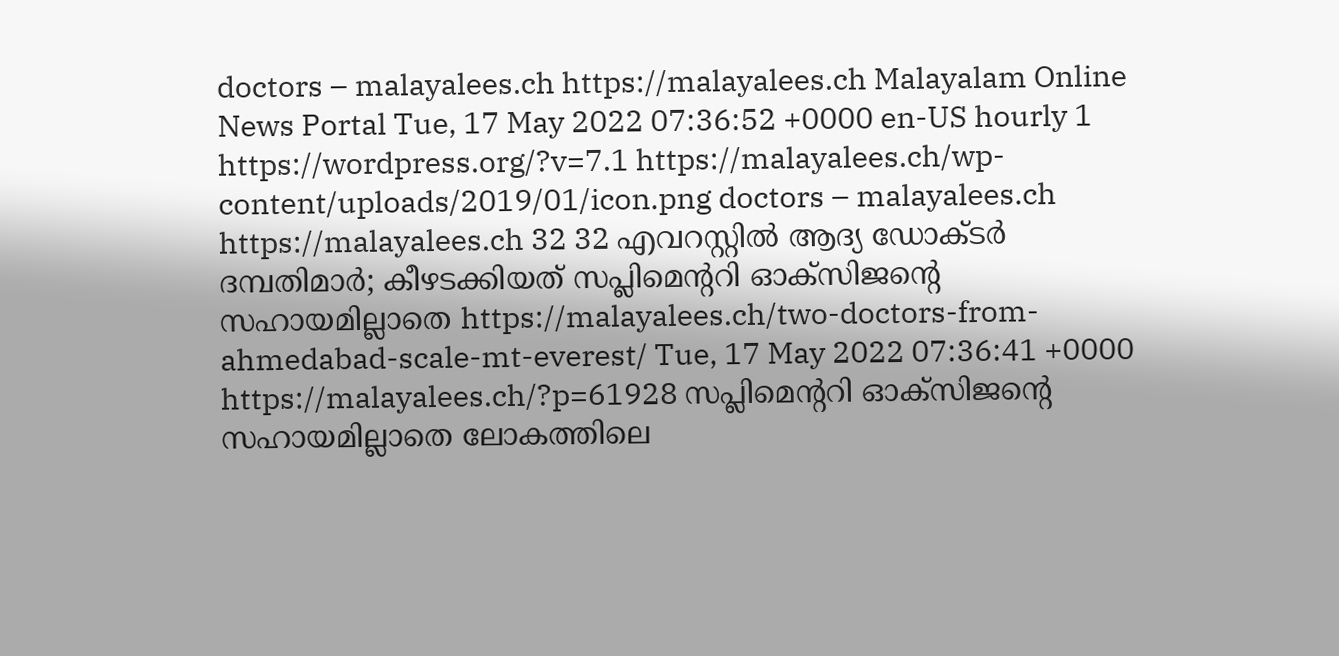doctors – malayalees.ch https://malayalees.ch Malayalam Online News Portal Tue, 17 May 2022 07:36:52 +0000 en-US hourly 1 https://wordpress.org/?v=7.1 https://malayalees.ch/wp-content/uploads/2019/01/icon.png doctors – malayalees.ch https://malayalees.ch 32 32 എവറസ്റ്റില്‍ ആദ്യ ഡോക്ടര്‍ ദമ്പതിമാര്‍; കീഴടക്കിയത് സപ്ലിമെന്ററി ഓക്‌സിജന്റെ സഹായമില്ലാതെ https://malayalees.ch/two-doctors-from-ahmedabad-scale-mt-everest/ Tue, 17 May 2022 07:36:41 +0000 https://malayalees.ch/?p=61928 സപ്ലിമെന്ററി ഓക്‌സിജന്റെ സഹായമില്ലാതെ ലോകത്തിലെ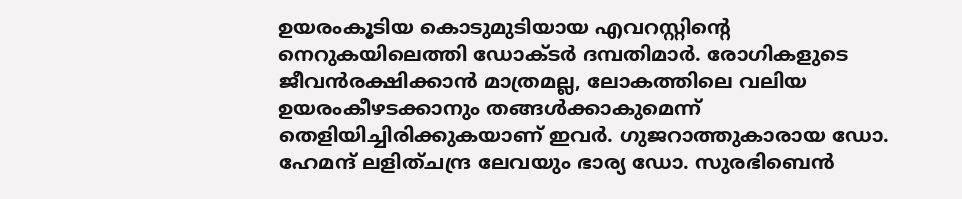ഉയരംകൂടിയ കൊടുമുടിയായ എവറസ്റ്റിന്റെ നെറുകയിലെത്തി ഡോക്ടര്‍ ദമ്പതിമാര്‍. രോഗികളുടെ ജീവന്‍രക്ഷിക്കാന്‍ മാത്രമല്ല, ലോകത്തിലെ വലിയ ഉയരംകീഴടക്കാനും തങ്ങള്‍ക്കാകുമെന്ന് തെളിയിച്ചിരിക്കുകയാണ് ഇവർ. ഗുജറാത്തുകാരായ ഡോ. ഹേമന്ദ് ലളിത്ചന്ദ്ര ലേവയും ഭാര്യ ഡോ. സുരഭിബെന്‍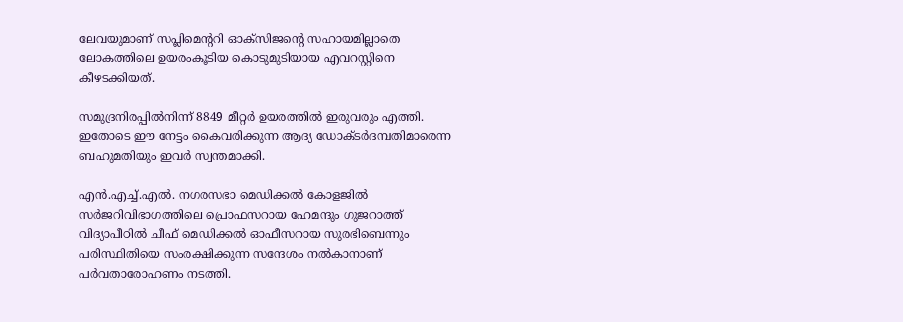ലേവയുമാണ് സപ്ലിമെന്ററി ഓക്‌സിജന്റെ സഹായമില്ലാതെ ലോകത്തിലെ ഉയരംകൂടിയ കൊടുമുടിയായ എവറസ്റ്റിനെ കീഴടക്കിയത്.

സമുദ്രനിരപ്പില്‍നിന്ന് 8849 മീറ്റര്‍ ഉയരത്തില്‍ ഇരുവരും എത്തി. ഇതോടെ ഈ നേട്ടം കൈവരിക്കുന്ന ആദ്യ ഡോക്ടര്‍ദമ്പതിമാരെന്ന ബഹുമതിയും ഇവര്‍ സ്വന്തമാക്കി.

എന്‍.എച്ച്.എല്‍. നഗരസഭാ മെഡിക്കല്‍ കോളജില്‍ സര്‍ജറിവിഭാഗത്തിലെ പ്രൊഫസറായ ഹേമന്ദും ഗുജറാത്ത് വിദ്യാപീഠില്‍ ചീഫ് മെഡിക്കല്‍ ഓഫീസറായ സുരഭിബെന്നും പരിസ്ഥിതിയെ സംരക്ഷിക്കുന്ന സന്ദേശം നല്‍കാനാണ് പര്‍വതാരോഹണം നടത്തി.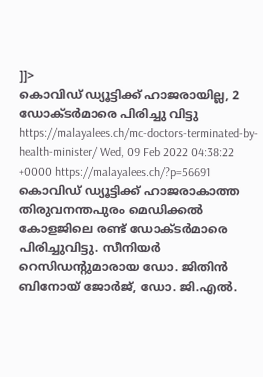]]>
കൊവിഡ് ഡ്യൂട്ടിക്ക് ഹാജരായില്ല, 2 ഡോക്ടര്‍മാരെ പിരിച്ചു വിട്ടു https://malayalees.ch/mc-doctors-terminated-by-health-minister/ Wed, 09 Feb 2022 04:38:22 +0000 https://malayalees.ch/?p=56691 കൊവിഡ് ഡ്യൂട്ടിക്ക് ഹാജരാകാത്ത തിരുവനന്തപുരം മെഡിക്കല്‍ കോളജിലെ രണ്ട് ഡോക്ടര്‍മാരെ പിരിച്ചുവിട്ടു. സീനിയര്‍ റെസിഡന്റുമാരായ ഡോ. ജിതിന്‍ ബിനോയ് ജോര്‍ജ്, ഡോ. ജി.എല്‍.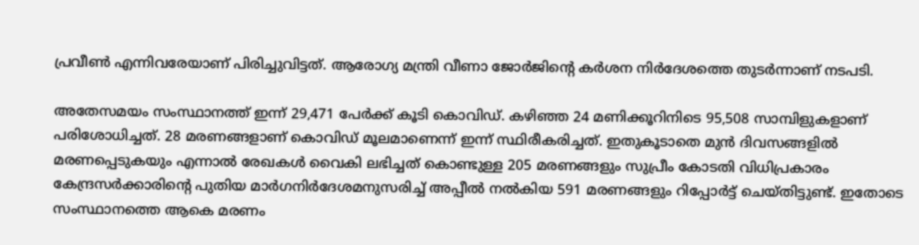പ്രവീണ്‍ എന്നിവരേയാണ് പിരിച്ചുവിട്ടത്. ആരോഗ്യ മന്ത്രി വീണാ ജോര്‍ജിന്റെ കര്‍ശന നിര്‍ദേശത്തെ തുടര്‍ന്നാണ് നടപടി.

അതേസമയം സംസ്ഥാനത്ത് ഇന്ന് 29,471 പേർക്ക് കൂടി കൊവിഡ്. കഴിഞ്ഞ 24 മണിക്കൂറിനിടെ 95,508 സാമ്പിളുകളാണ് പരിശോധിച്ചത്. 28 മരണങ്ങളാണ് കൊവിഡ് മൂലമാണെന്ന് ഇന്ന് സ്ഥിരീകരിച്ചത്. ഇതുകൂടാതെ മുന്‍ ദിവസങ്ങളില്‍ മരണപ്പെടുകയും എന്നാല്‍ രേഖകള്‍ വൈകി ലഭിച്ചത് കൊണ്ടുള്ള 205 മരണങ്ങളും സുപ്രീം കോടതി വിധിപ്രകാരം കേന്ദ്രസര്‍ക്കാരിന്റെ പുതിയ മാര്‍ഗനിര്‍ദേശമനുസരിച്ച് അപ്പീല്‍ നല്‍കിയ 591 മരണങ്ങളും റിപ്പോര്‍ട്ട് ചെയ്തിട്ടുണ്ട്. ഇതോടെ സംസ്ഥാനത്തെ ആകെ മരണം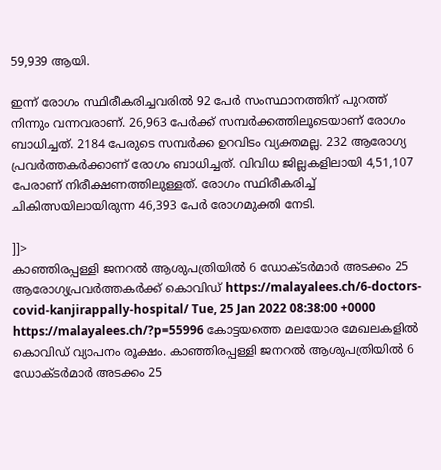59,939 ആയി.

ഇന്ന് രോഗം സ്ഥിരീകരിച്ചവരില്‍ 92 പേര്‍ സംസ്ഥാനത്തിന് പുറത്ത് നിന്നും വന്നവരാണ്. 26,963 പേര്‍ക്ക് സമ്പര്‍ക്കത്തിലൂടെയാണ് രോഗം ബാധിച്ചത്. 2184 പേരുടെ സമ്പര്‍ക്ക ഉറവിടം വ്യക്തമല്ല. 232 ആരോഗ്യ പ്രവര്‍ത്തകര്‍ക്കാണ് രോഗം ബാധിച്ചത്. വിവിധ ജില്ലകളിലായി 4,51,107 പേരാണ് നിരീക്ഷണത്തിലുള്ളത്. രോഗം സ്ഥിരീകരിച്ച് ചികിത്സയിലായിരുന്ന 46,393 പേര്‍ രോഗമുക്തി നേടി.

]]>
കാഞ്ഞിരപ്പള്ളി ജനറൽ ആശുപത്രിയിൽ 6 ഡോക്ടർമാർ അടക്കം 25 ആരോഗ്യപ്രവർത്തകർക്ക് കൊവിഡ് https://malayalees.ch/6-doctors-covid-kanjirappally-hospital/ Tue, 25 Jan 2022 08:38:00 +0000 https://malayalees.ch/?p=55996 കോട്ടയത്തെ മലയോര മേഖലകളിൽ കൊവിഡ് വ്യാപനം രൂക്ഷം. കാഞ്ഞിരപ്പള്ളി ജനറൽ ആശുപത്രിയിൽ 6 ഡോക്ടർമാർ അടക്കം 25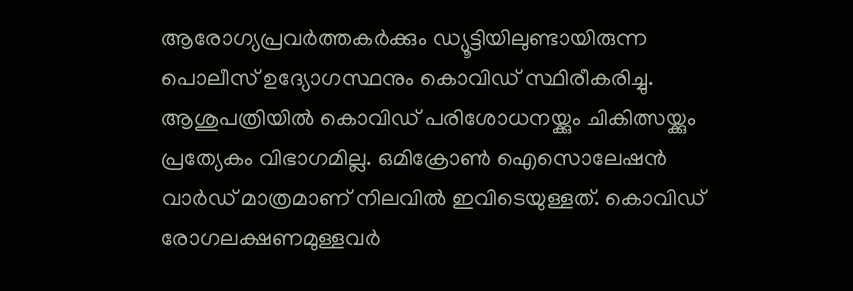ആരോഗ്യപ്രവർത്തകർക്കും ഡ്യൂട്ടിയിലുണ്ടായിരുന്ന പൊലീസ് ഉദ്യോഗസ്ഥനും കൊവിഡ് സ്ഥിരീകരിച്ചു. ആശുപത്രിയിൽ കൊവിഡ് പരിശോധനയ്ക്കും ചികിത്സയ്ക്കും പ്രത്യേകം വിഭാഗമില്ല. ഒമിക്രോൺ ഐസൊലേഷൻ വാർഡ് മാത്രമാണ് നിലവിൽ ഇവിടെയുള്ളത്. കൊവിഡ് രോഗലക്ഷണമുള്ളവർ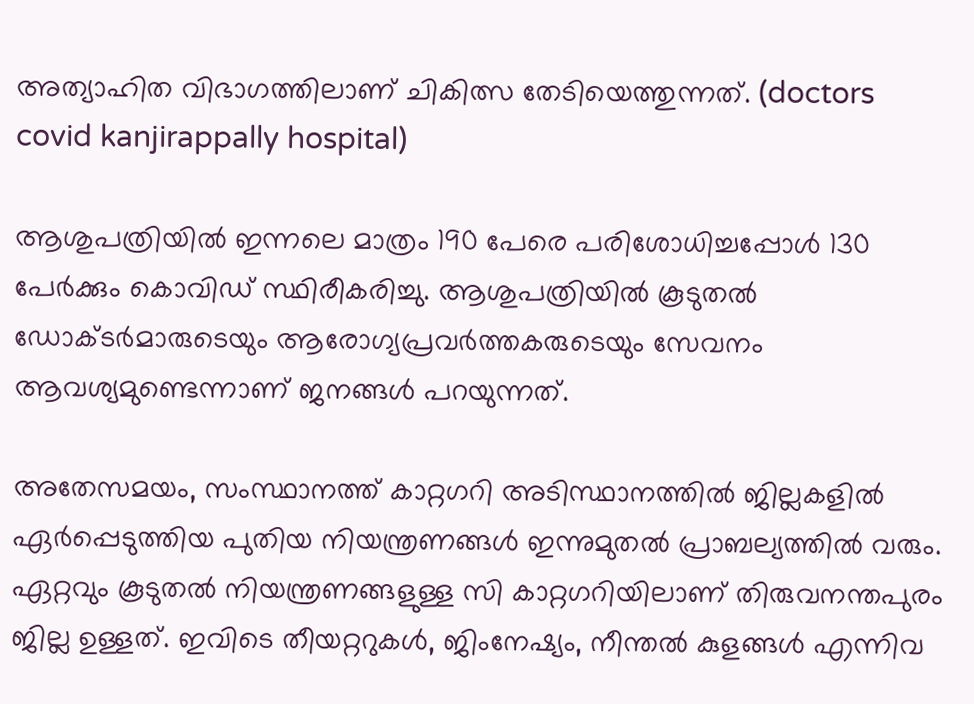അത്യാഹിത വിഭാഗത്തിലാണ് ചികിത്സ തേടിയെത്തുന്നത്. (doctors covid kanjirappally hospital)

ആശുപത്രിയിൽ ഇന്നലെ മാത്രം 190 പേരെ പരിശോധിച്ചപ്പോൾ 130 പേർക്കും കൊവിഡ് സ്ഥിരീകരിച്ചു. ആശുപത്രിയിൽ കൂടുതൽ ഡോക്ടർമാരുടെയും ആരോഗ്യപ്രവർത്തകരുടെയും സേവനം ആവശ്യമുണ്ടെന്നാണ് ജനങ്ങൾ പറയുന്നത്.

അതേസമയം, സംസ്ഥാനത്ത് കാറ്റഗറി അടിസ്ഥാനത്തിൽ ജില്ലകളിൽ ഏർപ്പെടുത്തിയ പുതിയ നിയന്ത്രണങ്ങൾ ഇന്നുമുതൽ പ്രാബല്യത്തിൽ വരും. ഏറ്റവും കൂടുതൽ നിയന്ത്രണങ്ങളുള്ള സി കാറ്റഗറിയിലാണ് തിരുവനന്തപുരം ജില്ല ഉള്ളത്. ഇവിടെ തീയറ്ററുകൾ, ജിംനേഷ്യം, നീന്തൽ കുളങ്ങൾ എന്നിവ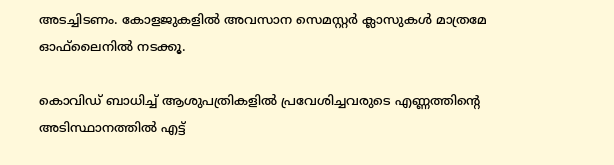അടച്ചിടണം. കോളജുകളിൽ അവസാന സെമസ്റ്റർ ക്ലാസുകൾ മാത്രമേ ഓഫ്‌ലൈനിൽ നടക്കൂ.

കൊവിഡ് ബാധിച്ച് ആശുപത്രികളിൽ പ്രവേശിച്ചവരുടെ എണ്ണത്തിന്റെ അടിസ്ഥാനത്തിൽ എട്ട്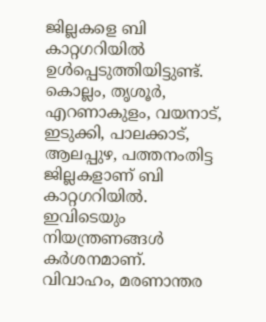ജില്ലകളെ ബി കാറ്റഗറിയിൽ ഉൾപ്പെടുത്തിയിട്ടുണ്ട്. കൊല്ലം, തൃശൂർ, എറണാകുളം, വയനാട്, ഇടുക്കി, പാലക്കാട്, ആലപ്പുഴ, പത്തനംതിട്ട ജില്ലകളാണ് ബി കാറ്റഗറിയിൽ. ഇവിടെയും നിയന്ത്രണങ്ങൾ കർശനമാണ്. വിവാഹം, മരണാന്തര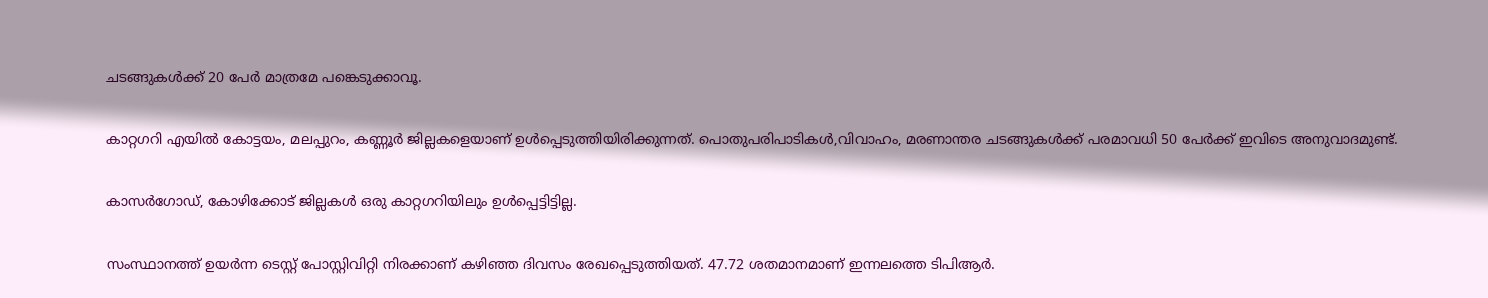ചടങ്ങുകൾക്ക് 20 പേർ മാത്രമേ പങ്കെടുക്കാവൂ.

കാറ്റഗറി എയിൽ കോട്ടയം, മലപ്പുറം, കണ്ണൂർ ജില്ലകളെയാണ് ഉൾപ്പെടുത്തിയിരിക്കുന്നത്. പൊതുപരിപാടികൾ,വിവാഹം, മരണാന്തര ചടങ്ങുകൾക്ക് പരമാവധി 50 പേർക്ക് ഇവിടെ അനുവാദമുണ്ട്.

കാസർഗോഡ്, കോഴിക്കോട് ജില്ലകൾ ഒരു കാറ്റഗറിയിലും ഉൾപ്പെട്ടിട്ടില്ല.

സംസ്ഥാനത്ത് ഉയർന്ന ടെസ്റ്റ് പോസ്റ്റിവിറ്റി നിരക്കാണ് കഴിഞ്ഞ ദിവസം രേഖപ്പെടുത്തിയത്. 47.72 ശതമാനമാണ് ഇന്നലത്തെ ടിപിആർ.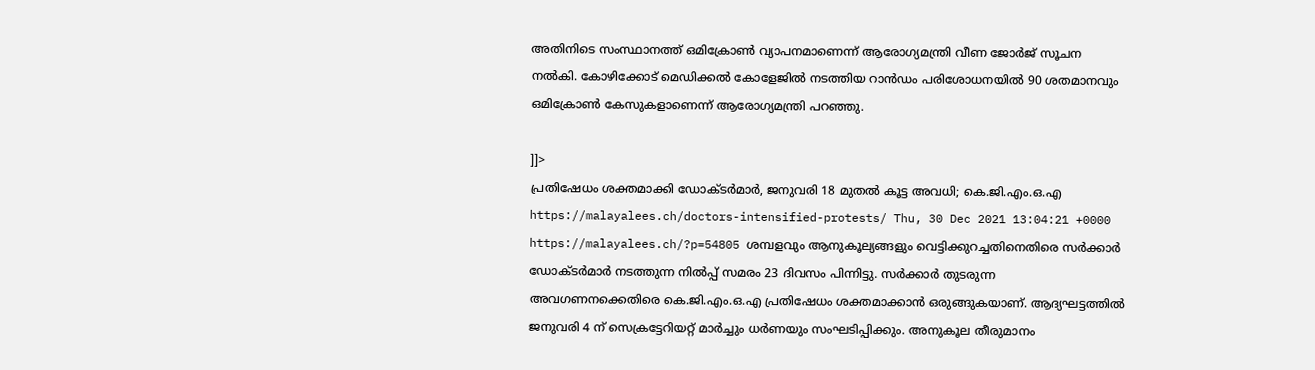അതിനിടെ സംസ്ഥാനത്ത് ഒമിക്രോൺ വ്യാപനമാണെന്ന് ആരോഗ്യമന്ത്രി വീണ ജോർജ് സൂചന നൽകി. കോഴിക്കോട് മെഡിക്കൽ കോളേജിൽ നടത്തിയ റാൻഡം പരിശോധനയിൽ 90 ശതമാനവും ഒമിക്രോൺ കേസുകളാണെന്ന് ആരോഗ്യമന്ത്രി പറഞ്ഞു.

]]>
പ്രതിഷേധം ശക്തമാക്കി ഡോക്ടർമാർ, ജനുവരി 18 മുതൽ കൂട്ട അവധി; കെ.ജി.എം.ഒ.എ https://malayalees.ch/doctors-intensified-protests/ Thu, 30 Dec 2021 13:04:21 +0000 https://malayalees.ch/?p=54805 ശമ്പളവും ആനുകൂല്യങ്ങളും വെട്ടിക്കുറച്ചതിനെതിരെ സർക്കാർ ഡോക്ടർമാർ നടത്തുന്ന നിൽപ്പ് സമരം 23 ദിവസം പിന്നിട്ടു. സർക്കാർ തുടരുന്ന അവഗണനക്കെതിരെ കെ.ജി.എം.ഒ.എ പ്രതിഷേധം ശക്തമാക്കാൻ ഒരുങ്ങുകയാണ്. ആദ്യഘട്ടത്തിൽ ജനുവരി 4 ന് സെക്രട്ടേറിയറ്റ് മാർച്ചും ധർണയും സംഘടിപ്പിക്കും. അനുകൂല തീരുമാനം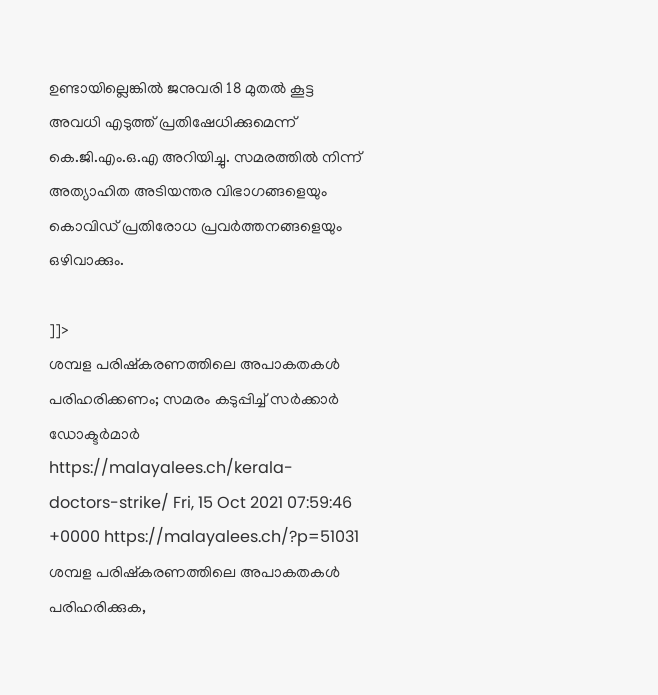ഉണ്ടായില്ലെങ്കിൽ ജനുവരി 18 മുതൽ കൂട്ട അവധി എടുത്ത് പ്രതിഷേധിക്കുമെന്ന് കെ.ജി.എം.ഒ.എ അറിയിച്ചു. സമരത്തിൽ നിന്ന് അത്യാഹിത അടിയന്തര വിഭാഗങ്ങളെയും കൊവിഡ് പ്രതിരോധ പ്രവർത്തനങ്ങളെയും ഒഴിവാക്കും.

]]>
ശമ്പള പരിഷ്കരണത്തിലെ അപാകതകൾ പരിഹരിക്കണം; സമരം കടുപ്പിച്ച് സർക്കാർ ഡോക്ടർമാർ https://malayalees.ch/kerala-doctors-strike/ Fri, 15 Oct 2021 07:59:46 +0000 https://malayalees.ch/?p=51031 ശമ്പള പരിഷ്കരണത്തിലെ അപാകതകൾ പരിഹരിക്കുക,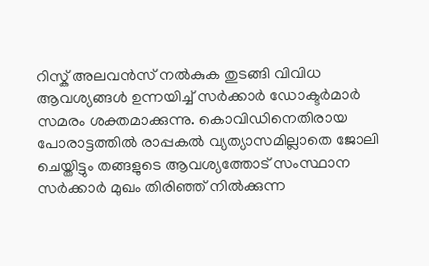റിസ്ക് അലവൻസ് നൽകുക തുടങ്ങി വിവിധ ആവശ്യങ്ങൾ ഉന്നയിച്ച് സർക്കാർ ഡോക്ടർമാർ സമരം ശക്തമാക്കുന്നു. കൊവിഡിനെതിരായ പോരാട്ടത്തിൽ രാപ്പകൽ വ്യത്യാസമില്ലാതെ ജോലി ചെയ്തിട്ടും തങ്ങളുടെ ആവശ്യത്തോട് സംസ്ഥാന സർക്കാർ മുഖം തിരിഞ്ഞ് നിൽക്കുന്ന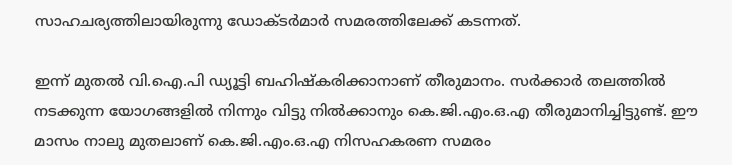സാഹചര്യത്തിലായിരുന്നു ഡോക്ടർമാർ സമരത്തിലേക്ക് കടന്നത്.

ഇന്ന് മുതൽ വി.ഐ.പി ഡ്യൂട്ടി ബഹിഷ്കരിക്കാനാണ് തീരുമാനം. സർക്കാർ തലത്തിൽ നടക്കുന്ന യോഗങ്ങളിൽ നിന്നും വിട്ടു നിൽക്കാനും കെ.ജി.എം.ഒ.എ തീരുമാനിച്ചിട്ടുണ്ട്. ഈ മാസം നാലു മുതലാണ് കെ.ജി.എം.ഒ.എ നിസഹകരണ സമരം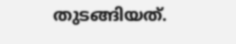തുടങ്ങിയത്.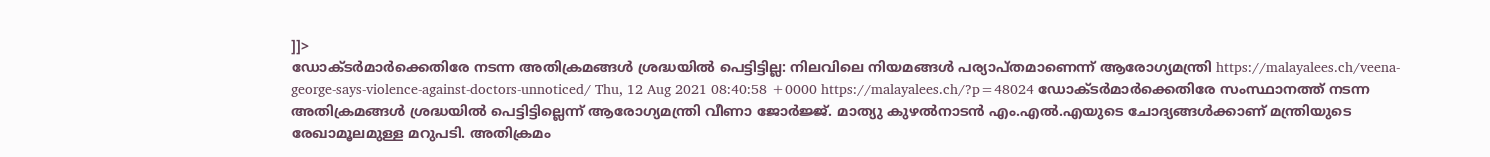]]>
ഡോക്ടര്‍മാര്‍ക്കെതിരേ നടന്ന അതിക്രമങ്ങള്‍ ശ്രദ്ധയില്‍ പെട്ടിട്ടില്ല: നിലവിലെ നിയമങ്ങള്‍ പര്യാപ്തമാണെന്ന് ആരോഗ്യമന്ത്രി https://malayalees.ch/veena-george-says-violence-against-doctors-unnoticed/ Thu, 12 Aug 2021 08:40:58 +0000 https://malayalees.ch/?p=48024 ഡോക്ടര്‍മാര്‍ക്കെതിരേ സംസ്ഥാനത്ത് നടന്ന അതിക്രമങ്ങള്‍ ശ്രദ്ധയില്‍ പെട്ടിട്ടില്ലെന്ന് ആരോഗ്യമന്ത്രി വീണാ ജോര്‍ജ്ജ്. മാത്യു കുഴല്‍നാടന്‍ എം.എല്‍.എയുടെ ചോദ്യങ്ങള്‍ക്കാണ് മന്ത്രിയുടെ രേഖാമൂലമുള്ള മറുപടി. അതിക്രമം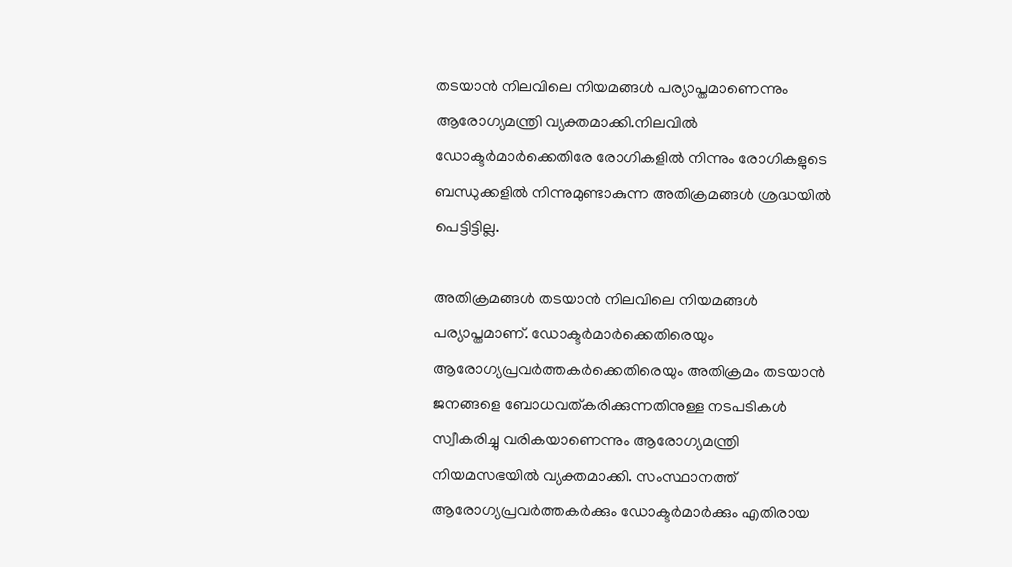തടയാന്‍ നിലവിലെ നിയമങ്ങള്‍ പര്യാപ്തമാണെന്നും ആരോഗ്യമന്ത്രി വ്യക്തമാക്കി.നിലവില്‍ ഡോക്ടര്‍മാര്‍ക്കെതിരേ രോഗികളില്‍ നിന്നും രോഗികളുടെ ബന്ധുക്കളില്‍ നിന്നുമുണ്ടാകുന്ന അതിക്രമങ്ങള്‍ ശ്രദ്ധയില്‍ പെട്ടിട്ടില്ല.

അതിക്രമങ്ങള്‍ തടയാന്‍ നിലവിലെ നിയമങ്ങള്‍ പര്യാപ്തമാണ്. ഡോക്ടര്‍മാര്‍ക്കെതിരെയും ആരോഗ്യപ്രവര്‍ത്തകര്‍ക്കെതിരെയും അതിക്രമം തടയാന്‍ ജനങ്ങളെ ബോധവത്കരിക്കുന്നതിനുള്ള നടപടികള്‍ സ്വീകരിച്ചു വരികയാണെന്നും ആരോഗ്യമന്ത്രി നിയമസഭയിൽ വ്യക്തമാക്കി. സംസ്ഥാനത്ത് ആരോഗ്യപ്രവര്‍ത്തകര്‍ക്കും ഡോക്ടര്‍മാര്‍ക്കും എതിരായ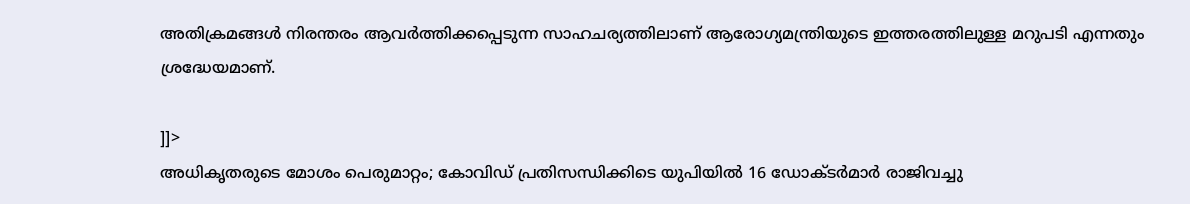അതിക്രമങ്ങള്‍ നിരന്തരം ആവര്‍ത്തിക്കപ്പെടുന്ന സാഹചര്യത്തിലാണ് ആരോഗ്യമന്ത്രിയുടെ ഇത്തരത്തിലുള്ള മറുപടി എന്നതും ശ്രദ്ധേയമാണ്.

]]>
അധികൃതരുടെ മോശം പെരുമാറ്റം; കോവിഡ് പ്രതിസന്ധിക്കിടെ യുപിയില്‍ 16 ഡോക്ടര്‍മാര്‍ രാജിവച്ചു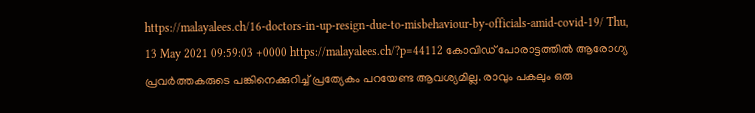https://malayalees.ch/16-doctors-in-up-resign-due-to-misbehaviour-by-officials-amid-covid-19/ Thu, 13 May 2021 09:59:03 +0000 https://malayalees.ch/?p=44112 കോവിഡ് പോരാട്ടത്തില്‍ ആരോഗ്യ പ്രവര്‍ത്തകരുടെ പങ്കിനെക്കുറിച്ച് പ്രത്യേകം പറയേണ്ട ആവശ്യമില്ല. രാവും പകലും ഒരു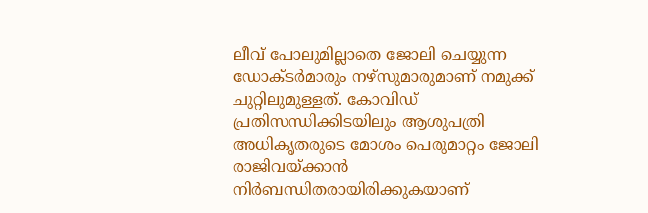ലീവ് പോലുമില്ലാതെ ജോലി ചെയ്യുന്ന ഡോക്ടര്‍മാരും നഴ്സുമാരുമാണ് നമുക്ക് ചുറ്റിലുമുള്ളത്. കോവിഡ് പ്രതിസന്ധിക്കിടയിലും ആശുപത്രി അധികൃതരുടെ മോശം പെരുമാറ്റം ജോലി രാജിവയ്ക്കാന്‍ നിര്‍ബന്ധിതരായിരിക്കുകയാണ്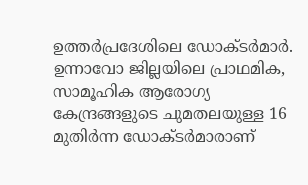ഉത്തര്‍പ്രദേശിലെ ഡോക്ടര്‍മാര്‍. ഉന്നാവോ ജില്ലയിലെ പ്രാഥമിക, സാമൂഹിക ആരോഗ്യ കേന്ദ്രങ്ങളുടെ ചുമതലയുള്ള 16 മുതിർന്ന ഡോക്ടർമാരാണ്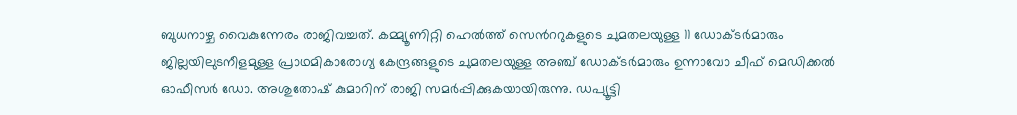ബുധനാഴ്ച വൈകുന്നേരം രാജിവച്ചത്. കമ്മ്യൂണിറ്റി ഹെൽത്ത് സെന്‍ററുകളുടെ ചുമതലയുള്ള 11 ഡോക്ടർമാരും ജില്ലയിലുടനീളമുള്ള പ്രാഥമികാരോഗ്യ കേന്ദ്രങ്ങളുടെ ചുമതലയുള്ള അഞ്ച് ഡോക്ടർമാരും ഉന്നാവോ ചീഫ് മെഡിക്കൽ ഓഫീസർ ഡോ. അശുതോഷ് കുമാറിന് രാജി സമര്‍പ്പിക്കുകയായിരുന്നു. ഡപ്യൂട്ടി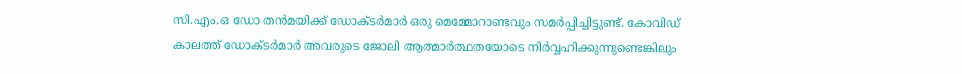സി.എം.ഒ ഡോ തന്‍മയിക്ക് ഡോക്ടര്‍മാര്‍ ഒരു മെമ്മോറാണ്ടവും സമര്‍പ്പിച്ചിട്ടുണ്ട്. കോവിഡ് കാലത്ത് ഡോക്ടര്‍മാര്‍ അവരുടെ ജോലി ആത്മാര്‍ത്ഥതയോടെ നിര്‍വ്വഹിക്കുന്നുണ്ടെങ്കിലും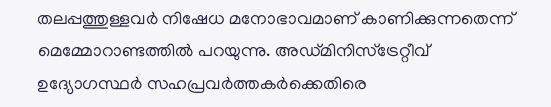തലപ്പത്തുള്ളവര്‍ നിഷേധ മനോഭാവമാണ് കാണിക്കുന്നതെന്ന് മെമ്മോറാണ്ടത്തില്‍ പറയുന്നു. അഡ്മിനിസ്ട്രേറ്റീവ് ഉദ്യോഗസ്ഥർ സഹപ്രവർത്തകർക്കെതിരെ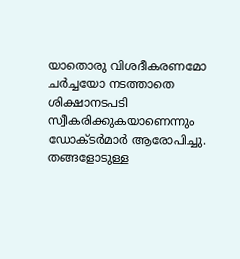യാതൊരു വിശദീകരണമോ ചർച്ചയോ നടത്താതെ ശിക്ഷാനടപടി സ്വീകരിക്കുകയാണെന്നും ഡോക്ടർമാർ ആരോപിച്ചു. തങ്ങളോടുള്ള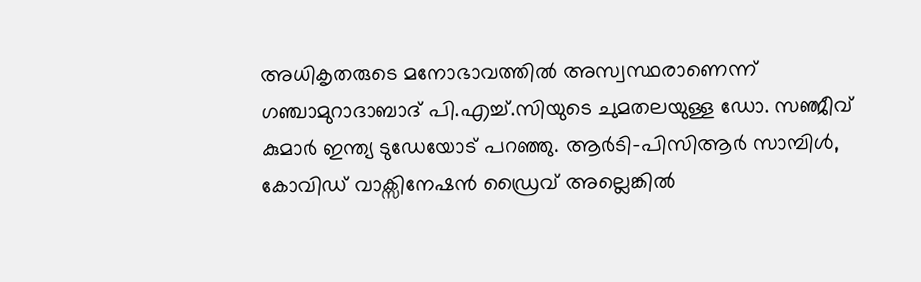അധികൃതരുടെ മനോഭാവത്തില്‍ അസ്വസ്ഥരാണെന്ന് ഗഞ്ചാമുറാദാബാദ് പി.എച്ച്.സിയുടെ ചുമതലയുള്ള ഡോ. സഞ്ജീവ് കുമാര്‍ ഇന്ത്യ ടുഡേയോട് പറഞ്ഞു. ആർ‌ടി-പി‌സി‌ആർ സാമ്പിൾ, കോവിഡ് വാക്സിനേഷൻ ഡ്രൈവ് അല്ലെങ്കിൽ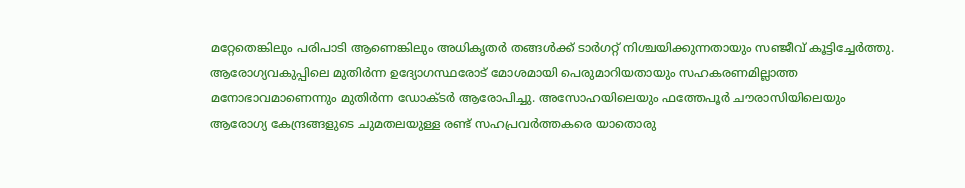മറ്റേതെങ്കിലും പരിപാടി ആണെങ്കിലും അധികൃതര്‍ തങ്ങള്‍ക്ക് ടാര്‍ഗറ്റ് നിശ്ചയിക്കുന്നതായും സഞ്ജീവ് കൂട്ടിച്ചേര്‍ത്തു. ആരോഗ്യവകുപ്പിലെ മുതിർന്ന ഉദ്യോഗസ്ഥരോട് മോശമായി പെരുമാറിയതായും സഹകരണമില്ലാത്ത മനോഭാവമാണെന്നും മുതിർന്ന ഡോക്ടർ ആരോപിച്ചു. അസോഹയിലെയും ഫത്തേപൂർ ചൗരാസിയിലെയും ആരോഗ്യ കേന്ദ്രങ്ങളുടെ ചുമതലയുള്ള രണ്ട് സഹപ്രവർത്തകരെ യാതൊരു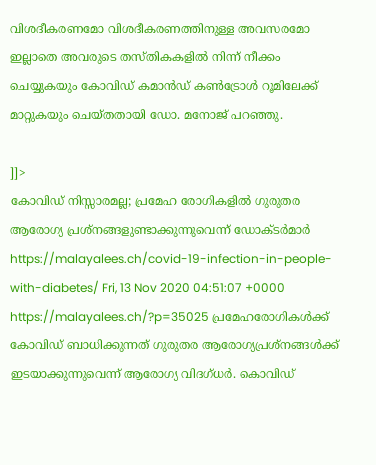വിശദീകരണമോ വിശദീകരണത്തിനുള്ള അവസരമോ ഇല്ലാതെ അവരുടെ തസ്തികകളിൽ നിന്ന് നീക്കം ചെയ്യുകയും കോവിഡ് കമാൻഡ് കൺട്രോൾ റൂമിലേക്ക് മാറ്റുകയും ചെയ്തതായി ഡോ. മനോജ് പറഞ്ഞു.

]]>
കോവിഡ് നിസ്സാരമല്ല; പ്രമേഹ രോഗികളില്‍ ഗുരുതര ആരോഗ്യ പ്രശ്നങ്ങളുണ്ടാക്കുന്നുവെന്ന് ഡോക്ടര്‍മാര്‍ https://malayalees.ch/covid-19-infection-in-people-with-diabetes/ Fri, 13 Nov 2020 04:51:07 +0000 https://malayalees.ch/?p=35025 പ്രമേഹരോഗികൾക്ക് കോവിഡ് ബാധിക്കുന്നത് ഗുരുതര ആരോഗ്യപ്രശ്നങ്ങൾക്ക് ഇടയാക്കുന്നുവെന്ന് ആരോഗ്യ വിദഗ്ധർ. കൊവിഡ്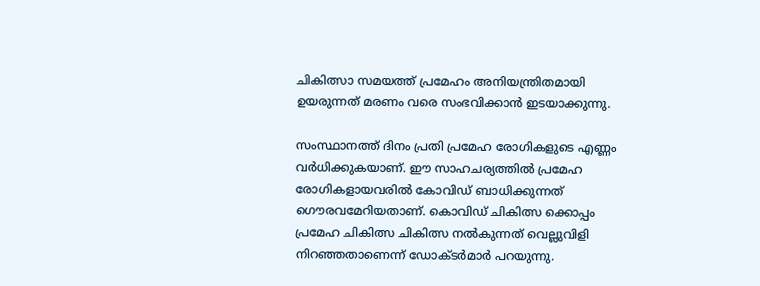ചികിത്സാ സമയത്ത് പ്രമേഹം അനിയന്ത്രിതമായി ഉയരുന്നത് മരണം വരെ സംഭവിക്കാൻ ഇടയാക്കുന്നു.

സംസ്ഥാനത്ത് ദിനം പ്രതി പ്രമേഹ രോഗികളുടെ എണ്ണം വർധിക്കുകയാണ്. ഈ സാഹചര്യത്തിൽ പ്രമേഹ രോഗികളായവരിൽ കോവിഡ് ബാധിക്കുന്നത് ഗൌരവമേറിയതാണ്. കൊവിഡ് ചികിത്സ ക്കൊപ്പം പ്രമേഹ ചികിത്സ ചികിത്സ നൽകുന്നത് വെല്ലുവിളി നിറഞ്ഞതാണെന്ന് ഡോക്ടർമാർ പറയുന്നു.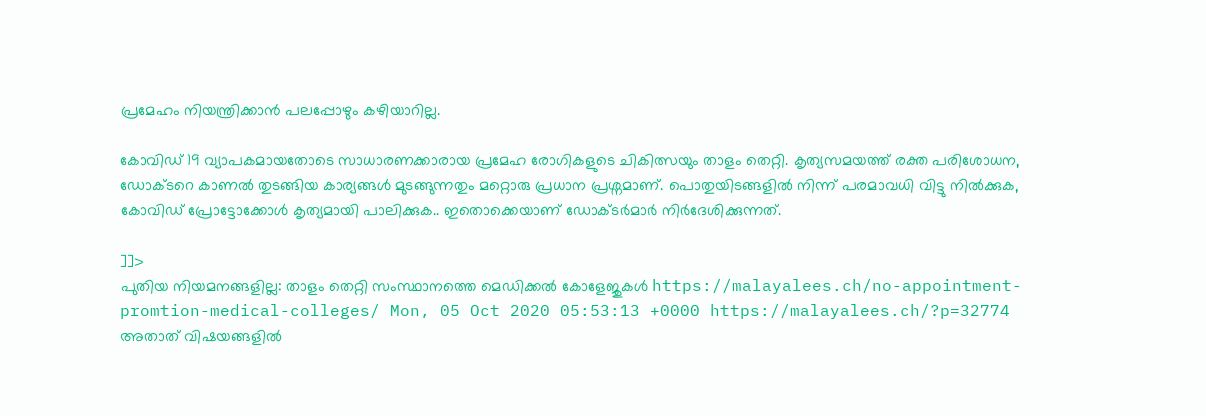പ്രമേഹം നിയന്ത്രിക്കാൻ പലപ്പോഴും കഴിയാറില്ല.

കോവിഡ് 19 വ്യാപകമായതോടെ സാധാരണക്കാരായ പ്രമേഹ രോഗികളുടെ ചികിത്സയും താളം തെറ്റി. കൃത്യസമയത്ത് രക്ത പരിശോധന, ഡോക്ടറെ കാണൽ തുടങ്ങിയ കാര്യങ്ങൾ മുടങ്ങുന്നതും മറ്റൊരു പ്രധാന പ്രശ്നമാണ്. പൊതുയിടങ്ങളിൽ നിന്ന് പരമാവധി വിട്ടു നിൽക്കുക, കോവിഡ് പ്രോട്ടോക്കോൾ കൃത്യമായി പാലിക്കുക.. ഇതൊക്കെയാണ് ഡോക്ടർമാർ നിർദേശിക്കുന്നത്.

]]>
പുതിയ നിയമനങ്ങളില്ല: താളം തെറ്റി സംസ്ഥാനത്തെ മെഡിക്കല്‍ കോളേജുകള്‍ https://malayalees.ch/no-appointment-promtion-medical-colleges/ Mon, 05 Oct 2020 05:53:13 +0000 https://malayalees.ch/?p=32774 അതാത് വിഷയങ്ങളില്‍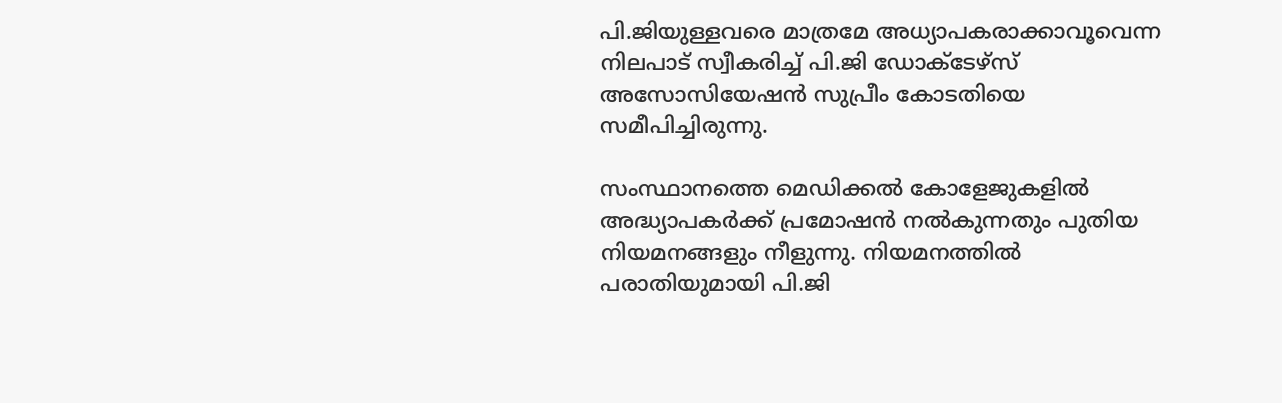പി.ജിയുള്ളവരെ മാത്രമേ അധ്യാപകരാക്കാവൂവെന്ന നിലപാട് സ്വീകരിച്ച് പി.ജി ഡോക്ടേഴ്സ് അസോസിയേഷൻ സുപ്രീം കോടതിയെ സമീപിച്ചിരുന്നു.

സംസ്ഥാനത്തെ മെഡിക്കൽ കോളേജുകളിൽ അദ്ധ്യാപകർക്ക് പ്രമോഷന്‍ നൽകുന്നതും പുതിയ നിയമനങ്ങളും നീളുന്നു. നിയമനത്തില്‍ പരാതിയുമായി പി.ജി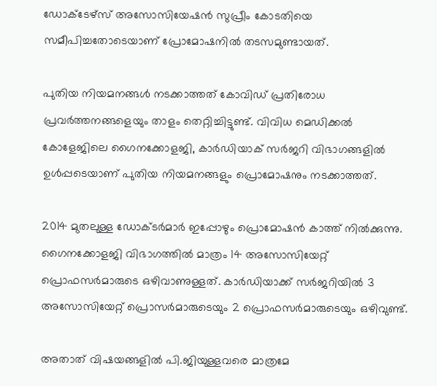ഡോക്ടേഴ്സ് അസോസിയേഷൻ സുപ്രീം കോടതിയെ സമീപിച്ചതോടെയാണ് പ്രോമോഷനിൽ തടസമുണ്ടായത്.

പുതിയ നിയമനങ്ങൾ നടക്കാത്തത് കോവിഡ് പ്രതിരോധ പ്രവർത്തനങ്ങളെയും താളം തെറ്റിച്ചിട്ടുണ്ട്. വിവിധ മെഡിക്കൽ കോളേജിലെ ഗൈനക്കോളജി, കാർഡിയാക് സർജറി വിഭാഗങ്ങളിൽ ഉൾപ്പടെയാണ് പുതിയ നിയമനങ്ങളും പ്രൊമോഷനും നടക്കാത്തത്.

2014 മുതലുള്ള ഡോക്ടർമാർ ഇപ്പോഴും പ്രൊമോഷൻ കാത്ത് നിൽക്കുന്നു. ഗൈനക്കോളജി വിഭാഗത്തിൽ മാത്രം 14 അസോസിയേറ്റ് പ്രൊഫസർമാരുടെ ഒഴിവാണുള്ളത്. കാർഡിയാക്ക് സർജറിയിൽ 3 അസോസിയേറ്റ് പ്രൊസർമാരുടെയും 2 പ്രൊഫസർമാരുടെയും ഒഴിവുണ്ട്.

അതാത് വിഷയങ്ങളില്‍ പി.ജിയുള്ളവരെ മാത്രമേ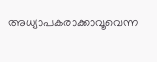അധ്യാപകരാക്കാവൂവെന്ന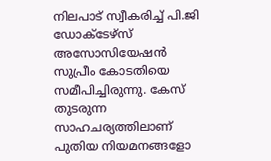നിലപാട് സ്വീകരിച്ച് പി.ജി ഡോക്ടേഴ്സ് അസോസിയേഷൻ സുപ്രീം കോടതിയെ സമീപിച്ചിരുന്നു. കേസ് തുടരുന്ന സാഹചര്യത്തിലാണ് പുതിയ നിയമനങ്ങളോ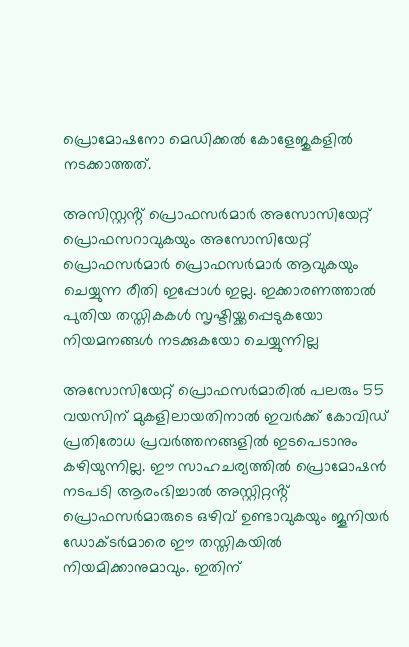പ്രൊമോഷനോ മെഡിക്കൽ കോളേജുകളിൽ നടക്കാത്തത്.

അസിസ്റ്റൻ്റ് പ്രൊഫസർമാർ അസോസിയേറ്റ് പ്രൊഫസറാവുകയും അസോസിയേറ്റ് പ്രൊഫസർമാർ പ്രൊഫസർമാർ ആവുകയും ചെയ്യുന്ന രീതി ഇപ്പോൾ ഇല്ല. ഇക്കാരണത്താൽ പുതിയ തസ്തികകൾ സൃഷ്ടിയ്ക്കപ്പെടുകയോ നിയമനങ്ങൾ നടക്കുകയോ ചെയ്യുന്നില്ല

അസോസിയേറ്റ് പ്രൊഫസർമാരിൽ പലരും 55 വയസിന് മുകളിലായതിനാൽ ഇവർക്ക് കോവിഡ് പ്രതിരോധ പ്രവർത്തനങ്ങളിൽ ഇടപെടാനും കഴിയുന്നില്ല. ഈ സാഹചര്യത്തിൽ പ്രൊമോഷൻ നടപടി ആരംഭിച്ചാൽ അസ്റ്റിറ്റൻ്റ് പ്രൊഫസർമാരുടെ ഒഴിവ് ഉണ്ടാവുകയും ജൂനിയർ ഡോക്ടർമാരെ ഈ തസ്തികയിൽ നിയമിക്കാനുമാവും. ഇതിന്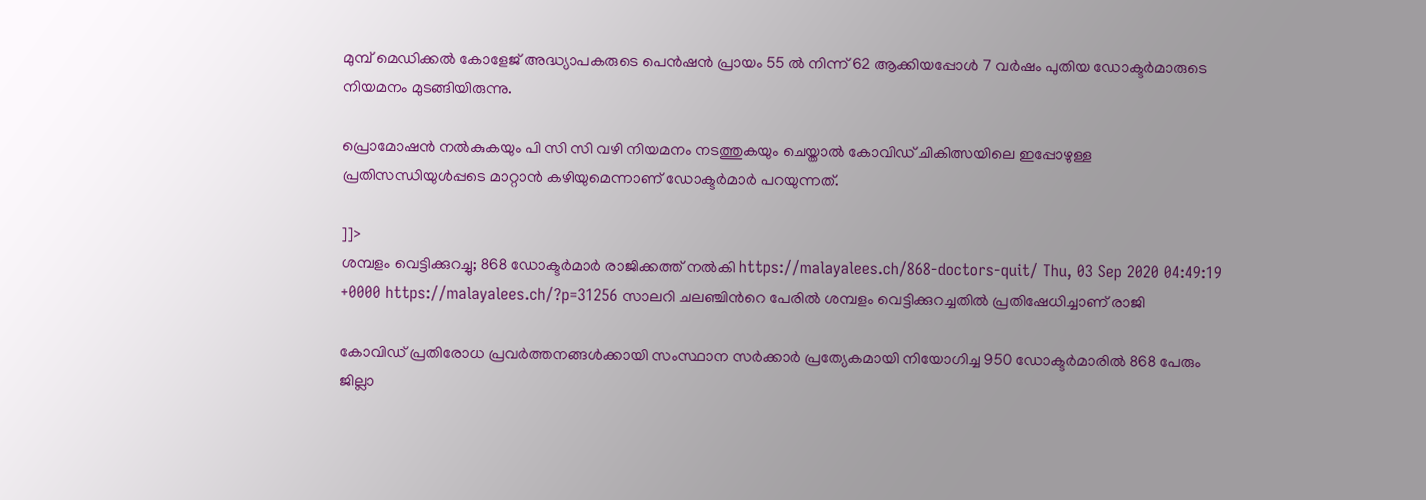മുമ്പ് മെഡിക്കൽ കോളേജ് അദ്ധ്യാപകരുടെ പെൻഷൻ പ്രായം 55 ൽ നിന്ന് 62 ആക്കിയപ്പോൾ 7 വർഷം പുതിയ ഡോക്ടർമാരുടെ നിയമനം മുടങ്ങിയിരുന്നു.

പ്രൊമോഷൻ നൽകുകയും പി സി സി വഴി നിയമനം നടത്തുകയും ചെയ്താൽ കോവിഡ് ചികിത്സയിലെ ഇപ്പോഴുള്ള പ്രതിസന്ധിയുൾപ്പടെ മാറ്റാൻ കഴിയുമെന്നാണ് ഡോക്ടർമാർ പറയുന്നത്.

]]>
ശമ്പളം വെട്ടിക്കുറച്ചു; 868 ഡോക്ടര്‍മാര്‍ രാജിക്കത്ത് നല്‍കി https://malayalees.ch/868-doctors-quit/ Thu, 03 Sep 2020 04:49:19 +0000 https://malayalees.ch/?p=31256 സാലറി ചലഞ്ചിന്‍റെ പേരില്‍ ശമ്പളം വെട്ടിക്കുറച്ചതില്‍ പ്രതിഷേധിച്ചാണ് രാജി

കോവിഡ് പ്രതിരോധ പ്രവര്‍ത്തനങ്ങള്‍ക്കായി സംസ്ഥാന സര്‍ക്കാര്‍ പ്രത്യേകമായി നിയോഗിച്ച 950 ഡോക്ടര്‍മാരില്‍ 868 പേരും ജില്ലാ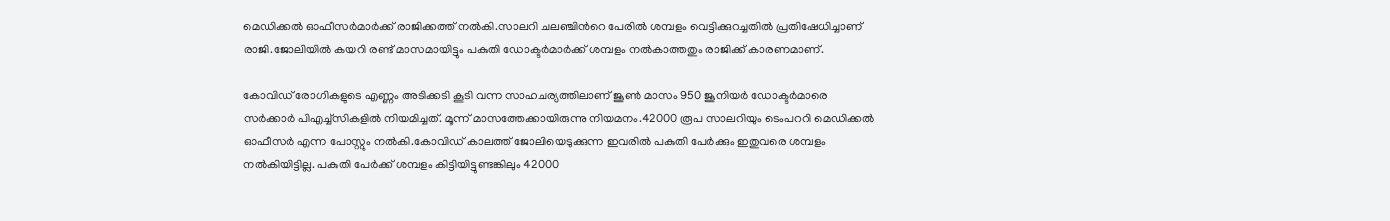മെഡിക്കല്‍ ഓഫീസര്‍മാര്‍ക്ക് രാജിക്കത്ത് നല്‍കി.സാലറി ചലഞ്ചിന്‍റെ പേരില്‍ ശമ്പളം വെട്ടിക്കുറച്ചതില്‍ പ്രതിഷേധിച്ചാണ് രാജി.ജോലിയില്‍ കയറി രണ്ട് മാസമായിട്ടും പകുതി ഡോക്ടര്‍മാര്‍ക്ക് ശമ്പളം നല്‍കാത്തതും രാജിക്ക് കാരണമാണ്.

കോവിഡ് രോഗികളുടെ എണ്ണം അടിക്കടി കൂടി വന്ന സാഹചര്യത്തിലാണ് ജൂണ്‍ മാസം 950 ജൂനിയര്‍ ഡോക്ടര്‍മാരെ സര്‍ക്കാര്‍ പിഎച്ച്സികളില്‍ നിയമിച്ചത്. മൂന്ന് മാസത്തേക്കായിരുന്നു നിയമനം.42000 രൂപ സാലറിയും ടെംപററി മെഡിക്കല്‍ ഓഫീസര്‍ എന്ന പോസ്റ്റും നല്‍കി.കോവിഡ് കാലത്ത് ജോലിയെടുക്കുന്ന ഇവരില്‍ പകുതി പേര്‍ക്കും ഇതുവരെ ശമ്പളം നല്‍കിയിട്ടില്ല. പകുതി പേര്‍ക്ക് ശമ്പളം കിട്ടിയിട്ടുണ്ടങ്കിലും 42000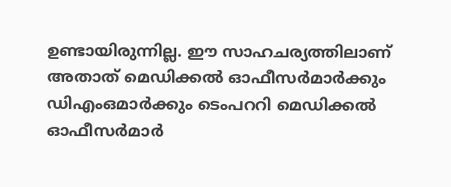ഉണ്ടായിരുന്നില്ല. ഈ സാഹചര്യത്തിലാണ് അതാത് മെഡിക്കല്‍‌ ഓഫീസര്‍മാര്‍ക്കും ഡിഎംഒമാര്‍‌ക്കും ടെംപററി മെഡിക്കല്‍ ഓഫീസര്‍മാര്‍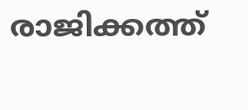രാജിക്കത്ത്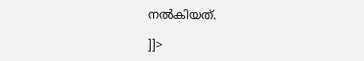നല്‍കിയത്.

]]>